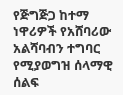የጅግጅጋ ከተማ ነዋሪዎች የአሸባሪው አልሻባብን ተግባር የሚያወግዝ ሰላማዊ ሰልፍ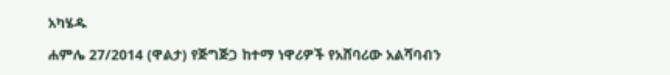አካሄዱ

ሐምሌ 27/2014 (ዋልታ) የጅግጅጋ ከተማ ነዋሪዎች የአሸባሪው አልሻባብን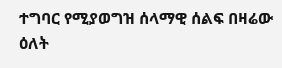ተግባር የሚያወግዝ ሰላማዊ ሰልፍ በዛሬው ዕለት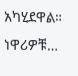አካሂደዋል። ነዋሪዎቹ…